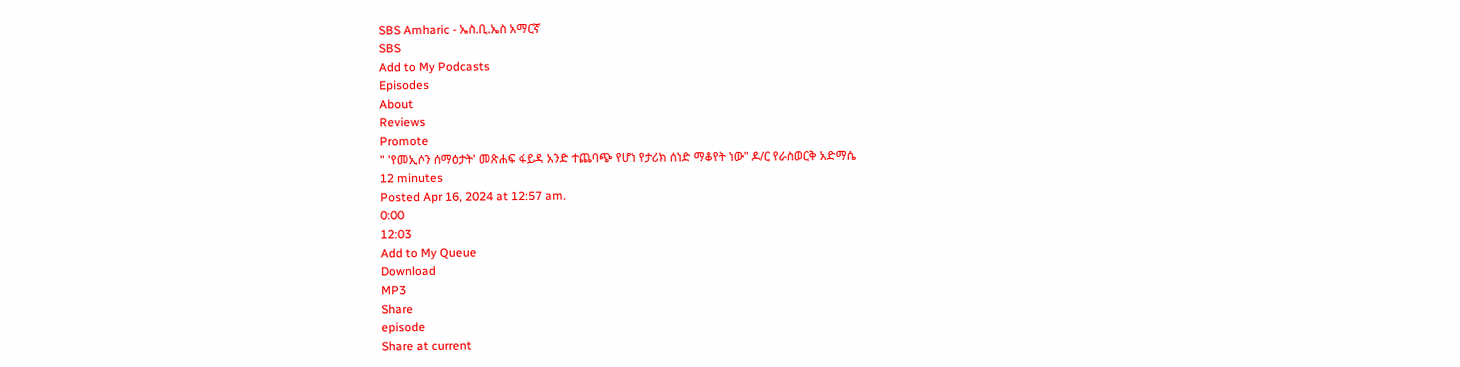SBS Amharic - ኤስ.ቢ.ኤስ አማርኛ
SBS
Add to My Podcasts
Episodes
About
Reviews
Promote
" 'የመኢሶን ሰማዕታት' መጽሐፍ ፋይዳ አንድ ተጨባጭ የሆነ የታሪክ ሰነድ ማቆየት ነው" ዶ/ር የራስወርቅ አድማሴ
12 minutes
Posted Apr 16, 2024 at 12:57 am.
0:00
12:03
Add to My Queue
Download
MP3
Share
episode
Share at current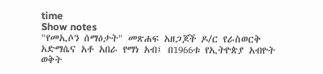time
Show notes
"የመኢሶን ሰማዕታት" መጽሐፍ አዘጋጆች ዶ/ር የራስወርቅ አድማሴና አቶ አበራ የማነ አብ፤ በ1966ቱ የኢትዮጵያ አብዮት ወቅት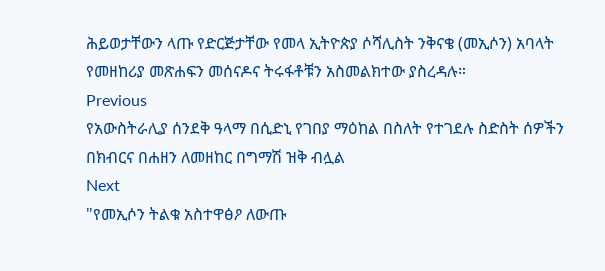ሕይወታቸውን ላጡ የድርጅታቸው የመላ ኢትዮጵያ ሶሻሊስት ንቅናቄ (መኢሶን) አባላት የመዘከሪያ መጽሐፍን መሰናዶና ትሩፋቶቹን አስመልክተው ያስረዳሉ።
Previous
የአውስትራሊያ ሰንደቅ ዓላማ በሲድኒ የገበያ ማዕከል በስለት የተገደሉ ስድስት ሰዎችን በክብርና በሐዘን ለመዘከር በግማሽ ዝቅ ብሏል
Next
"የመኢሶን ትልቁ አስተዋፅዖ ለውጡ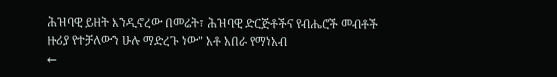ሕዝባዊ ይዘት እንዲኖረው በመሬት፣ ሕዝባዊ ድርጅቶችና የብሔሮች መብቶች ዙሪያ የተቻለውን ሁሉ ማድረጉ ነው" አቶ አበራ የማነአብ
←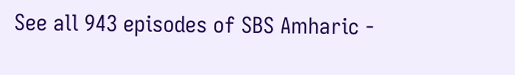See all 943 episodes of SBS Amharic -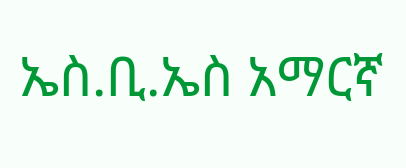ኤስ.ቢ.ኤስ አማርኛ